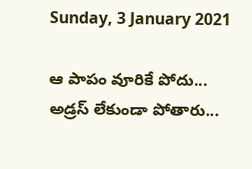Sunday, 3 January 2021

ఆ పాపం వూరికే పోదు... అడ్రస్ లేకుండా పోతారు...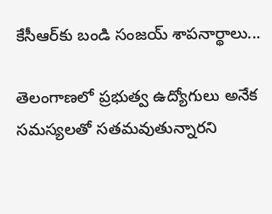కేసీఆర్‌కు బండి సంజయ్ శాపనార్థాలు...

తెలంగాణలో ప్రభుత్వ ఉద్యోగులు అనేక సమస్యలతో సతమవుతున్నారని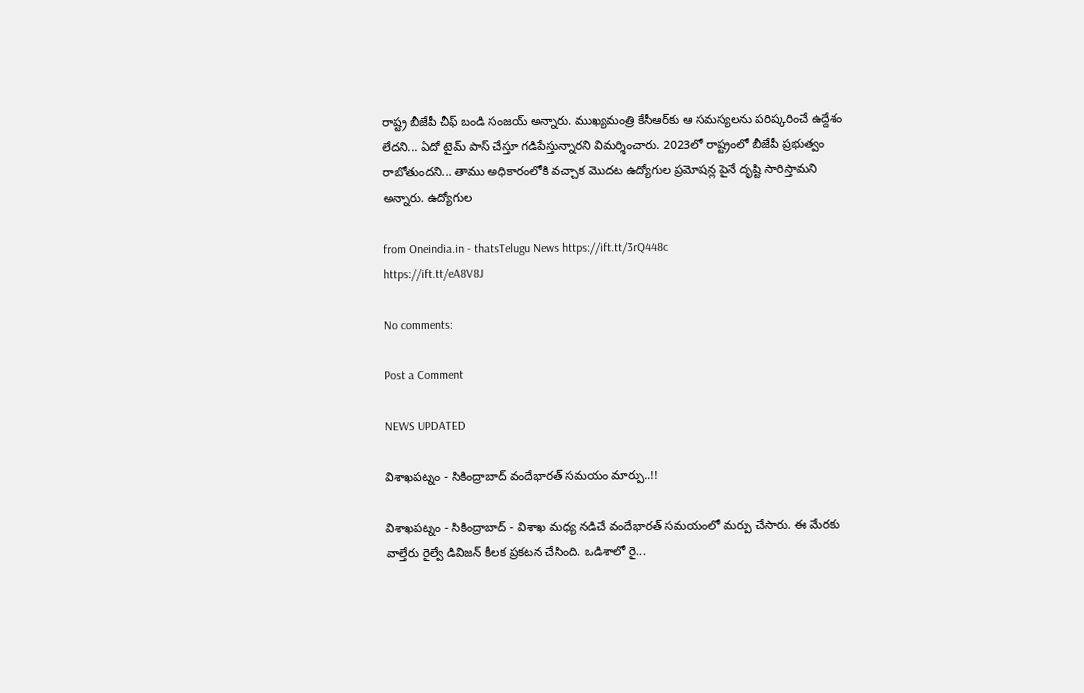రాష్ట్ర బీజేపీ చీఫ్ బండి సంజయ్ అన్నారు. ముఖ్యమంత్రి కేసీఆర్‌కు ఆ సమస్యలను పరిష్కరించే ఉద్దేశం లేదని... ఏదో టైమ్ పాస్ చేస్తూ గడిపేస్తున్నారని విమర్శించారు. 2023లో రాష్ట్రంలో బీజేపీ ప్రభుత్వం రాబోతుందని... తాము అధికారంలోకి వచ్చాక మొదట ఉద్యోగుల ప్రమోషన్ల పైనే దృష్టి సారిస్తామని అన్నారు. ఉద్యోగుల

from Oneindia.in - thatsTelugu News https://ift.tt/3rQ448c
https://ift.tt/eA8V8J

No comments:

Post a Comment

NEWS UPDATED

విశాఖపట్నం - సికింద్రాబాద్ వందేభారత్ సమయం మార్పు..!!

విశాఖపట్నం - సికింద్రాబాద్ - విశాఖ మధ్య నడిచే వందేభారత్ సమయంలో మర్పు చేసారు. ఈ మేరకు వాల్తేరు రైల్వే డివిజన్ కీలక ప్రకటన చేసింది. ఒడిశాలో రై...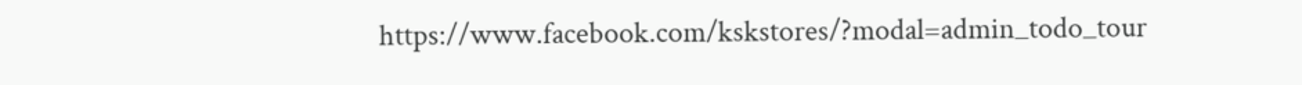https://www.facebook.com/kskstores/?modal=admin_todo_tour